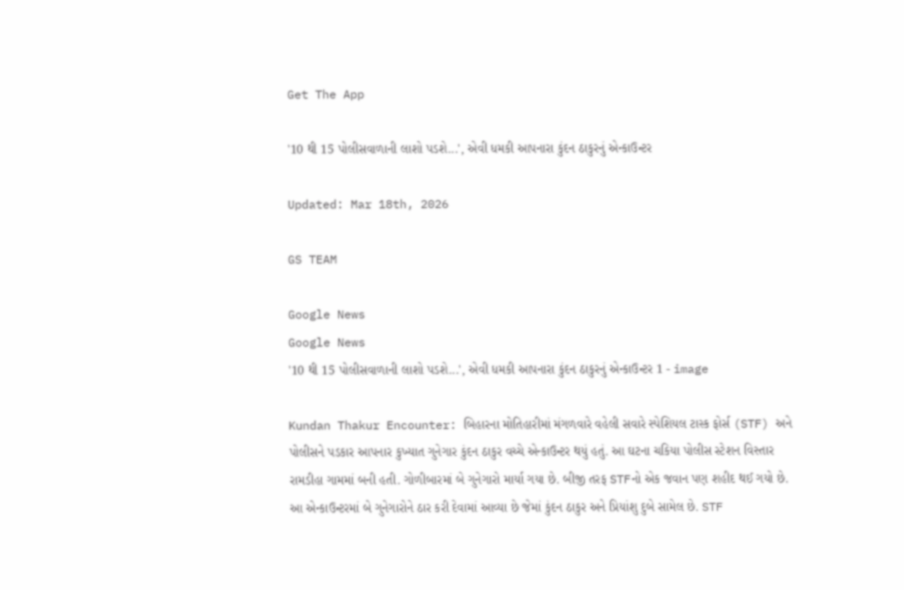Get The App

'10 થી 15 પોલીસવાળાની લાશો પડશે...', એવી ધમકી આપનારા કુંદન ઠાકુરનું એન્કાઉન્ટર

Updated: Mar 18th, 2026

GS TEAM

Google News
Google News
'10 થી 15 પોલીસવાળાની લાશો પડશે...', એવી ધમકી આપનારા કુંદન ઠાકુરનું એન્કાઉન્ટર 1 - image

Kundan Thakur Encounter: બિહારના મોતિહારીમાં મંગળવારે વહેલી સવારે સ્પેશિયલ ટાસ્ક ફોર્સ (STF) અને પોલીસને પડકાર આપનાર કુખ્યાત ગુનેગાર કુંદન ઠાકુર વચ્ચે એન્કાઉન્ટર થયું હતું. આ ઘટના ચકિયા પોલીસ સ્ટેશન વિસ્તાર રામડીહા ગામમાં બની હતી. ગોળીબારમાં બે ગુનેગારો માર્યા ગયા છે. બીજી તરફ STFનો એક જવાન પણ શહીદ થઈ ગયો છે. આ એન્કાઉન્ટરમાં બે ગુનેગારોને ઠાર કરી દેવામાં આવ્યા છે જેમાં કુંદન ઠાકુર અને પ્રિયાંશુ દુબે સામેલ છે. STF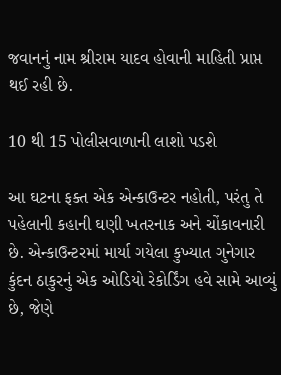જવાનનું નામ શ્રીરામ યાદવ હોવાની માહિતી પ્રાપ્ત થઈ રહી છે.

10 થી 15 પોલીસવાળાની લાશો પડશે

આ ઘટના ફક્ત એક એન્કાઉન્ટર નહોતી, પરંતુ તે પહેલાની કહાની ઘણી ખતરનાક અને ચોંકાવનારી છે. એન્કાઉન્ટરમાં માર્યા ગયેલા કુખ્યાત ગુનેગાર કુંદન ઠાકુરનું એક ઓડિયો રેકોર્ડિંગ હવે સામે આવ્યું છે, જેણે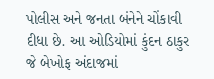પોલીસ અને જનતા બંનેને ચોંકાવી દીધા છે. આ ઓડિયોમાં કુંદન ઠાકુર જે બેખોફ અંદાજમાં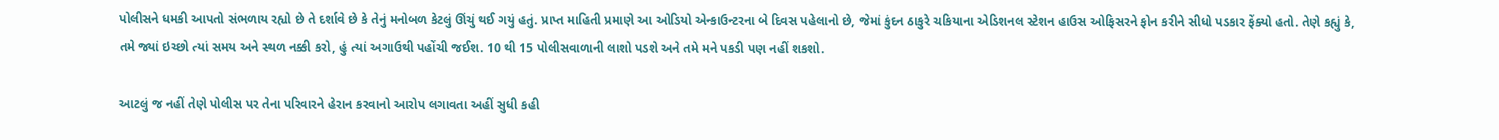પોલીસને ધમકી આપતો સંભળાય રહ્યો છે તે દર્શાવે છે કે તેનું મનોબળ કેટલું ઊંચું થઈ ગયું હતું. પ્રાપ્ત માહિતી પ્રમાણે આ ઓડિયો એન્કાઉન્ટરના બે દિવસ પહેલાનો છે, જેમાં કુંદન ઠાકુરે ચકિયાના એડિશનલ સ્ટેશન હાઉસ ઓફિસરને ફોન કરીને સીધો પડકાર ફેંક્યો હતો. તેણે કહ્યું કે, તમે જ્યાં ઇચ્છો ત્યાં સમય અને સ્થળ નક્કી કરો, હું ત્યાં અગાઉથી પહોંચી જઈશ. 10 થી 15 પોલીસવાળાની લાશો પડશે અને તમે મને પકડી પણ નહીં શકશો.

આટલું જ નહીં તેણે પોલીસ પર તેના પરિવારને હેરાન કરવાનો આરોપ લગાવતા અહીં સુધી કહી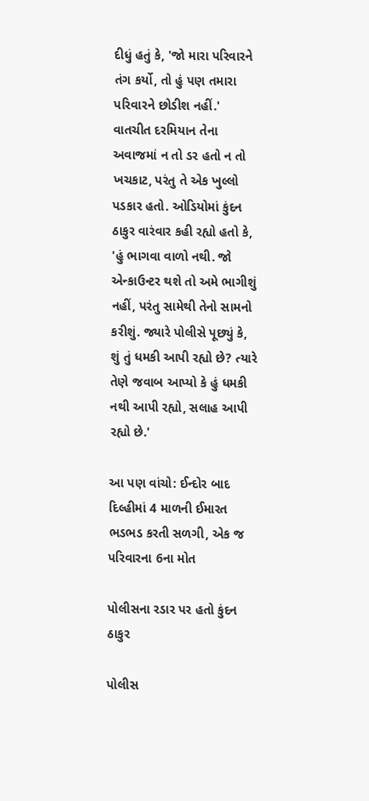દીધું હતું કે, 'જો મારા પરિવારને તંગ કર્યો, તો હું પણ તમારા પરિવારને છોડીશ નહીં.' વાતચીત દરમિયાન તેના અવાજમાં ન તો ડર હતો ન તો ખચકાટ, પરંતુ તે એક ખુલ્લો પડકાર હતો. ઓડિયોમાં કુંદન ઠાકુર વારંવાર કહી રહ્યો હતો કે, 'હું ભાગવા વાળો નથી. જો એન્કાઉન્ટર થશે તો અમે ભાગીશું નહીં, પરંતુ સામેથી તેનો સામનો કરીશું. જ્યારે પોલીસે પૂછ્યું કે, શું તું ધમકી આપી રહ્યો છે? ત્યારે તેણે જવાબ આપ્યો કે હું ધમકી નથી આપી રહ્યો, સલાહ આપી રહ્યો છે.'

આ પણ વાંચો: ઈન્દોર બાદ દિલ્હીમાં 4 માળની ઈમારત ભડભડ કરતી સળગી, એક જ પરિવારના 6ના મોત

પોલીસના રડાર પર હતો કુંદન ઠાકુર

પોલીસ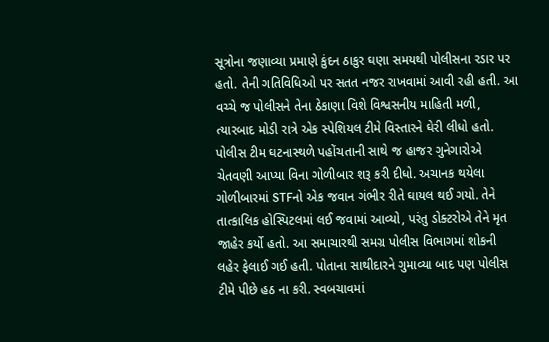સૂત્રોના જણાવ્યા પ્રમાણે કુંદન ઠાકુર ઘણા સમયથી પોલીસના રડાર પર હતો. તેની ગતિવિધિઓ પર સતત નજર રાખવામાં આવી રહી હતી. આ વચ્ચે જ પોલીસને તેના ઠેકાણા વિશે વિશ્વસનીય માહિતી મળી, ત્યારબાદ મોડી રાત્રે એક સ્પેશિયલ ટીમે વિસ્તારને ઘેરી લીધો હતો. પોલીસ ટીમ ઘટનાસ્થળે પહોંચતાની સાથે જ હાજર ગુનેગારોએ ચેતવણી આપ્યા વિના ગોળીબાર શરૂ કરી દીધો. અચાનક થયેલા ગોળીબારમાં STFનો એક જવાન ગંભીર રીતે ઘાયલ થઈ ગયો. તેને તાત્કાલિક હોસ્પિટલમાં લઈ જવામાં આવ્યો, પરંતુ ડોક્ટરોએ તેને મૃત જાહેર કર્યો હતો. આ સમાચારથી સમગ્ર પોલીસ વિભાગમાં શોકની લહેર ફેલાઈ ગઈ હતી. પોતાના સાથીદારને ગુમાવ્યા બાદ પણ પોલીસ ટીમે પીછે હઠ ના કરી. સ્વબચાવમાં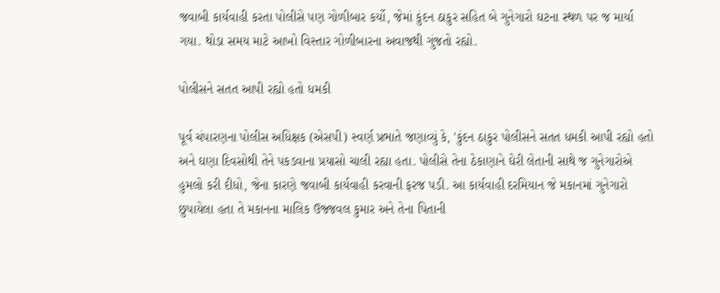જવાબી કાર્યવાહી કરતા પોલીસે પણ ગોળીબાર કર્યો, જેમાં કુંદન ઠાકુર સહિત બે ગુનેગારો ઘટના સ્થળ પર જ માર્યા ગયા. થોડા સમય માટે આખો વિસ્તાર ગોળીબારના અવાજથી ગુંજતો રહ્યો.

પોલીસને સતત આપી રહ્યો હતો ધમકી

પૂર્વ ચંપારણના પોલીસ અધિક્ષક (એસપી) સ્વર્ણ પ્રભાતે જણાવ્યું કે, 'કુંદન ઠાકુર પોલીસને સતત ધમકી આપી રહ્યો હતો અને ઘણા દિવસોથી તેને પકડવાના પ્રયાસો ચાલી રહ્યા હતા. પોલીસે તેના ઠેકાણાને ઘેરી લેતાની સાથે જ ગુનેગારોએ હુમલો કરી દીધો, જેના કારણે જવાબી કાર્યવાહી કરવાની ફરજ પડી. આ કાર્યવાહી દરમિયાન જે મકાનમાં ગુનેગારો છુપાયેલા હતા તે મકાનના માલિક ઉજ્જવલ કુમાર અને તેના પિતાની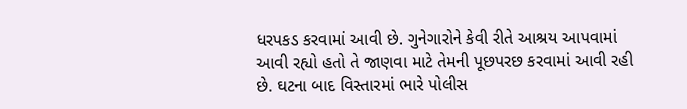ધરપકડ કરવામાં આવી છે. ગુનેગારોને કેવી રીતે આશ્રય આપવામાં આવી રહ્યો હતો તે જાણવા માટે તેમની પૂછપરછ કરવામાં આવી રહી છે. ઘટના બાદ વિસ્તારમાં ભારે પોલીસ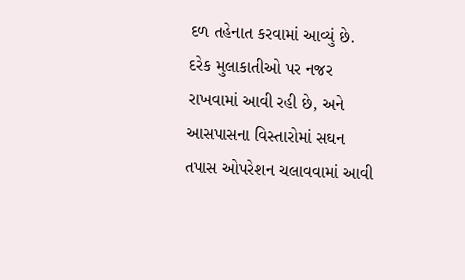દળ તહેનાત કરવામાં આવ્યું છે. દરેક મુલાકાતીઓ પર નજર રાખવામાં આવી રહી છે, અને આસપાસના વિસ્તારોમાં સઘન તપાસ ઓપરેશન ચલાવવામાં આવી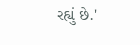રહ્યું છે.'